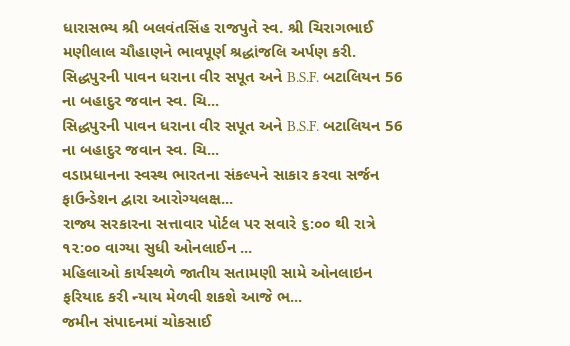ધારાસભ્ય શ્રી બલવંતસિંહ રાજપુતે સ્વ. શ્રી ચિરાગભાઈ મણીલાલ ચૌહાણને ભાવપૂર્ણ શ્રદ્ધાંજલિ અર્પણ કરી.
સિદ્ધપુરની પાવન ધરાના વીર સપૂત અને B.S.F. બટાલિયન 56 ના બહાદુર જવાન સ્વ. ચિ...
સિદ્ધપુરની પાવન ધરાના વીર સપૂત અને B.S.F. બટાલિયન 56 ના બહાદુર જવાન સ્વ. ચિ...
વડાપ્રધાનના સ્વસ્થ ભારતના સંકલ્પને સાકાર કરવા સર્જન ફાઉન્ડેશન દ્વારા આરોગ્યલક્ષ...
રાજ્ય સરકારના સત્તાવાર પોર્ટલ પર સવારે ૬:૦૦ થી રાત્રે ૧૨:૦૦ વાગ્યા સુધી ઓનલાઈન ...
મહિલાઓ કાર્યસ્થળે જાતીય સતામણી સામે ઓનલાઇન ફરિયાદ કરી ન્યાય મેળવી શકશે આજે ભ...
જમીન સંપાદનમાં ચોકસાઈ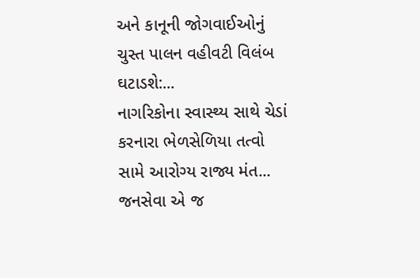અને કાનૂની જોગવાઈઓનું ચુસ્ત પાલન વહીવટી વિલંબ ઘટાડશે:...
નાગરિકોના સ્વાસ્થ્ય સાથે ચેડાં કરનારા ભેળસેળિયા તત્વો સામે આરોગ્ય રાજ્ય મંત...
જનસેવા એ જ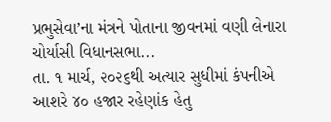પ્રભુસેવા’ના મંત્રને પોતાના જીવનમાં વણી લેનારા ચોર્યાસી વિધાનસભા...
તા. ૧ માર્ચ, ૨૦૨૬થી અત્યાર સુધીમાં કંપનીએ આશરે ૪૦ હજાર રહેણાંક હેતુ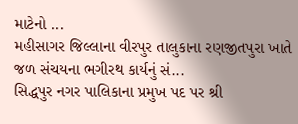માટેનો ...
મહીસાગર જિલ્લાના વીરપુર તાલુકાના રણજીતપુરા ખાતે જળ સંચયના ભગીરથ કાર્યનું સં...
સિદ્ધપુર નગર પાલિકાના પ્રમુખ પદ પર શ્રી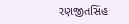રણજીતસિંહ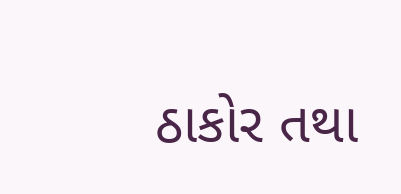ઠાકોર તથા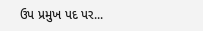ઉપ પ્રમુખ પદ પર...